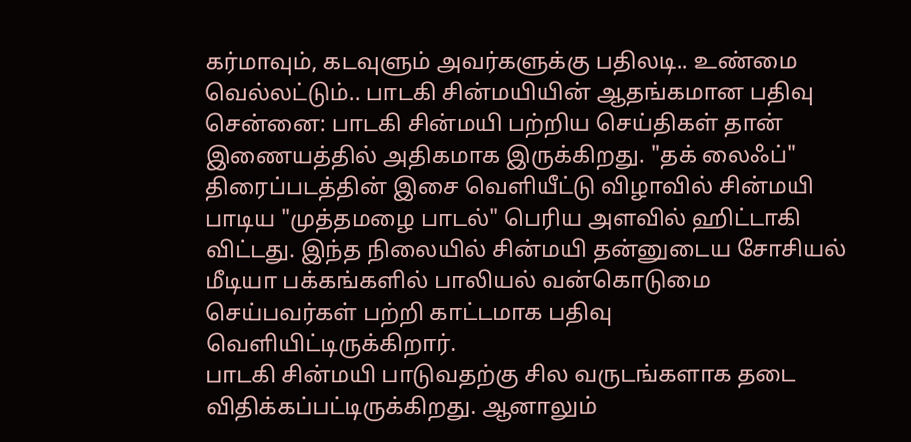கர்மாவும், கடவுளும் அவர்களுக்கு பதிலடி.. உண்மை வெல்லட்டும்.. பாடகி சின்மயியின் ஆதங்கமான பதிவு
சென்னை: பாடகி சின்மயி பற்றிய செய்திகள் தான் இணையத்தில் அதிகமாக இருக்கிறது. "தக் லைஃப்" திரைப்படத்தின் இசை வெளியீட்டு விழாவில் சின்மயி பாடிய "முத்தமழை பாடல்" பெரிய அளவில் ஹிட்டாகி விட்டது. இந்த நிலையில் சின்மயி தன்னுடைய சோசியல் மீடியா பக்கங்களில் பாலியல் வன்கொடுமை செய்பவர்கள் பற்றி காட்டமாக பதிவு வெளியிட்டிருக்கிறார்.
பாடகி சின்மயி பாடுவதற்கு சில வருடங்களாக தடை விதிக்கப்பட்டிருக்கிறது. ஆனாலும்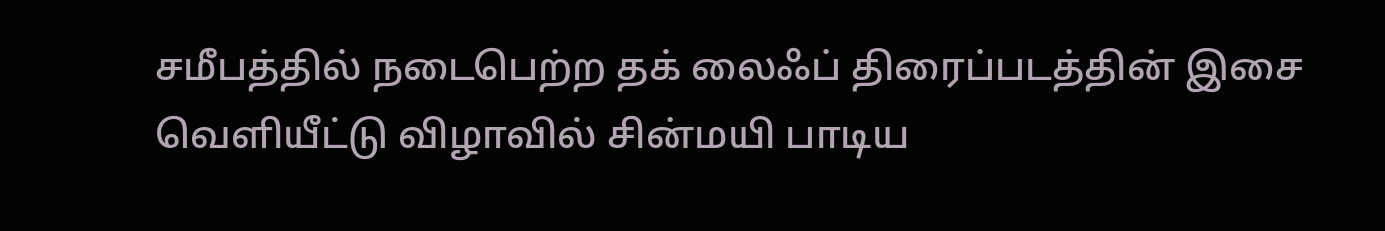சமீபத்தில் நடைபெற்ற தக் லைஃப் திரைப்படத்தின் இசை வெளியீட்டு விழாவில் சின்மயி பாடிய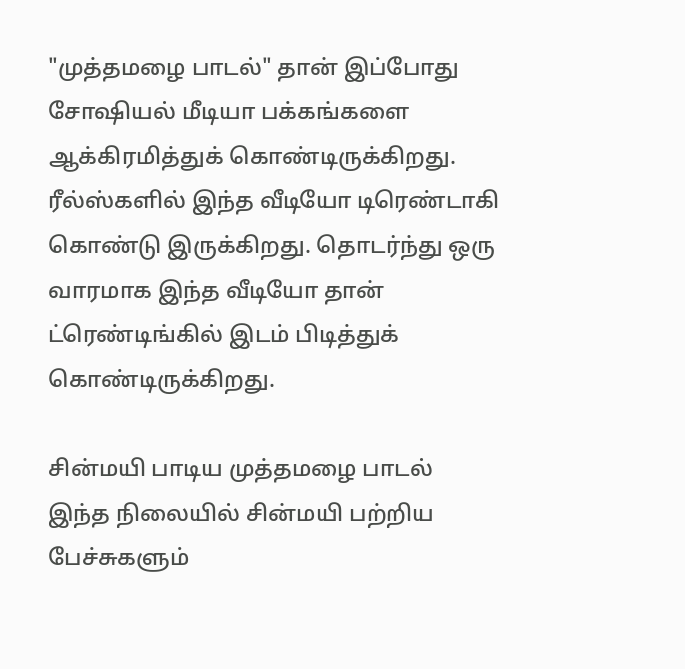"முத்தமழை பாடல்" தான் இப்போது சோஷியல் மீடியா பக்கங்களை ஆக்கிரமித்துக் கொண்டிருக்கிறது. ரீல்ஸ்களில் இந்த வீடியோ டிரெண்டாகி கொண்டு இருக்கிறது. தொடர்ந்து ஒரு வாரமாக இந்த வீடியோ தான் ட்ரெண்டிங்கில் இடம் பிடித்துக் கொண்டிருக்கிறது.

சின்மயி பாடிய முத்தமழை பாடல்
இந்த நிலையில் சின்மயி பற்றிய பேச்சுகளும்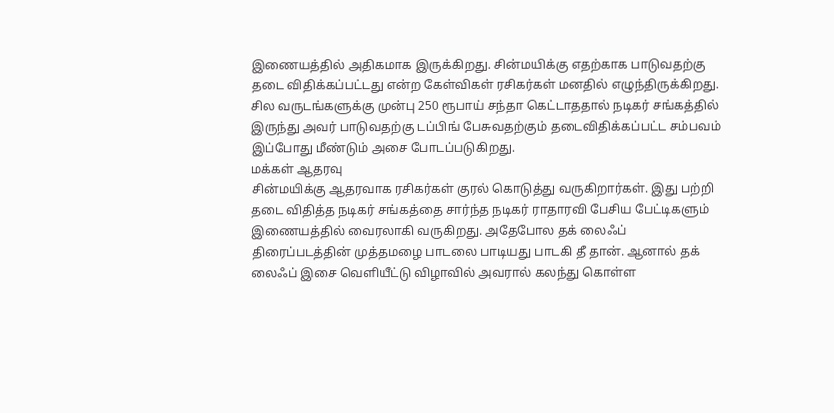இணையத்தில் அதிகமாக இருக்கிறது. சின்மயிக்கு எதற்காக பாடுவதற்கு தடை விதிக்கப்பட்டது என்ற கேள்விகள் ரசிகர்கள் மனதில் எழுந்திருக்கிறது. சில வருடங்களுக்கு முன்பு 250 ரூபாய் சந்தா கெட்டாததால் நடிகர் சங்கத்தில் இருந்து அவர் பாடுவதற்கு டப்பிங் பேசுவதற்கும் தடைவிதிக்கப்பட்ட சம்பவம் இப்போது மீண்டும் அசை போடப்படுகிறது.
மக்கள் ஆதரவு
சின்மயிக்கு ஆதரவாக ரசிகர்கள் குரல் கொடுத்து வருகிறார்கள். இது பற்றி தடை விதித்த நடிகர் சங்கத்தை சார்ந்த நடிகர் ராதாரவி பேசிய பேட்டிகளும் இணையத்தில் வைரலாகி வருகிறது. அதேபோல தக் லைஃப் திரைப்படத்தின் முத்தமழை பாடலை பாடியது பாடகி தீ தான். ஆனால் தக் லைஃப் இசை வெளியீட்டு விழாவில் அவரால் கலந்து கொள்ள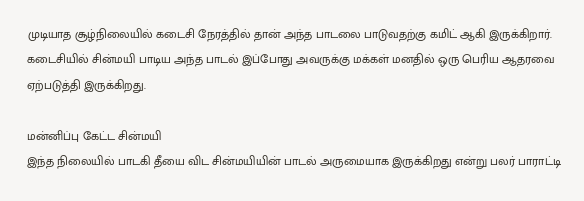முடியாத சூழ்நிலையில் கடைசி நேரத்தில் தான் அந்த பாடலை பாடுவதற்கு கமிட் ஆகி இருக்கிறார். கடைசியில் சின்மயி பாடிய அந்த பாடல் இப்போது அவருக்கு மக்கள் மனதில் ஒரு பெரிய ஆதரவை ஏற்படுத்தி இருக்கிறது.

மன்னிப்பு கேட்ட சின்மயி
இந்த நிலையில் பாடகி தீயை விட சின்மயியின் பாடல் அருமையாக இருக்கிறது என்று பலர் பாராட்டி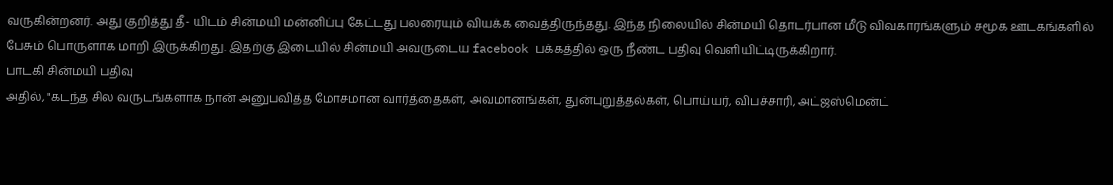வருகின்றனர். அது குறித்து தீ- யிடம் சின்மயி மன்னிப்பு கேட்டது பலரையும் வியக்க வைத்திருந்தது. இந்த நிலையில் சின்மயி தொடர்பான மீடு விவகாரங்களும் சமூக ஊடகங்களில் பேசும் பொருளாக மாறி இருக்கிறது. இதற்கு இடையில் சின்மயி அவருடைய facebook பக்கத்தில் ஒரு நீண்ட பதிவு வெளியிட்டிருக்கிறார்.
பாடகி சின்மயி பதிவு
அதில், "கடந்த சில வருடங்களாக நான் அனுபவித்த மோசமான வார்த்தைகள், அவமானங்கள், துன்புறுத்தல்கள், பொய்யர், விபச்சாரி, அட்ஜஸ்மென்ட்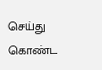செய்து கொண்ட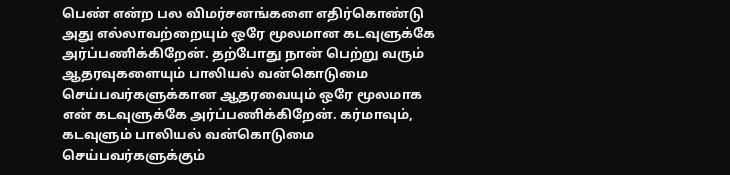பெண் என்ற பல விமர்சனங்களை எதிர்கொண்டு அது எல்லாவற்றையும் ஒரே மூலமான கடவுளுக்கே அர்ப்பணிக்கிறேன். தற்போது நான் பெற்று வரும் ஆதரவுகளையும் பாலியல் வன்கொடுமை செய்பவர்களுக்கான ஆதரவையும் ஒரே மூலமாக என் கடவுளுக்கே அர்ப்பணிக்கிறேன். கர்மாவும், கடவுளும் பாலியல் வன்கொடுமை செய்பவர்களுக்கும்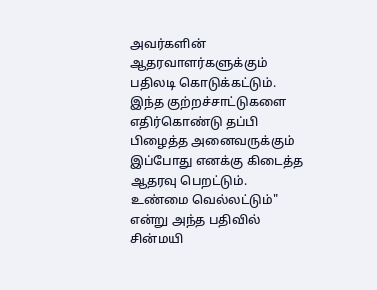அவர்களின் ஆதரவாளர்களுக்கும் பதிலடி கொடுக்கட்டும். இந்த குற்றச்சாட்டுகளை எதிர்கொண்டு தப்பி பிழைத்த அனைவருக்கும் இப்போது எனக்கு கிடைத்த ஆதரவு பெறட்டும். உண்மை வெல்லட்டும்" என்று அந்த பதிவில் சின்மயி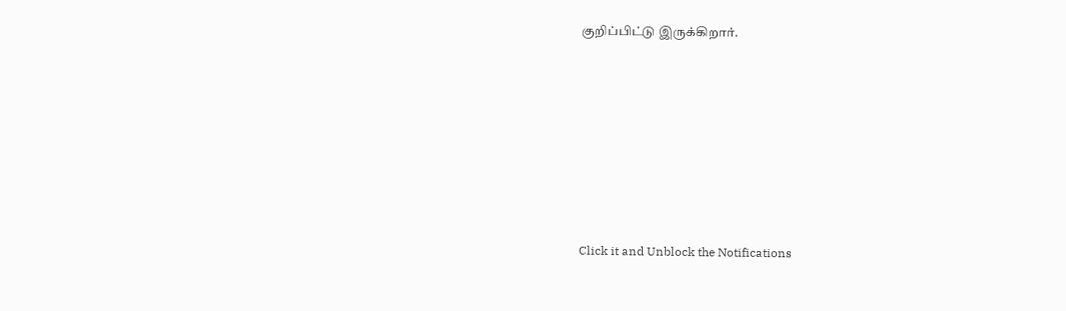குறிப்பிட்டு இருக்கிறார்.











Click it and Unblock the Notifications